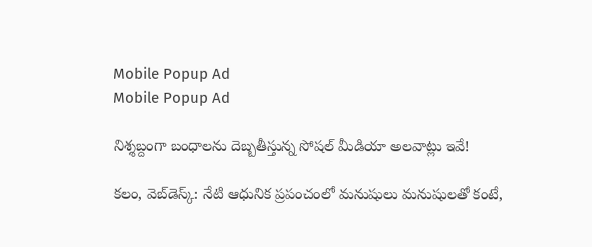Mobile Popup Ad
Mobile Popup Ad

నిశ్శబ్దంగా బంధాలను దెబ్బతీస్తున్న సోషల్ మీడియా అలవాట్లు ఇవే!

కలం, వెబ్‌డెస్క్: నేటి ఆధునిక ప్రపంచంలో మనుషులు మనుషులతో కంటే,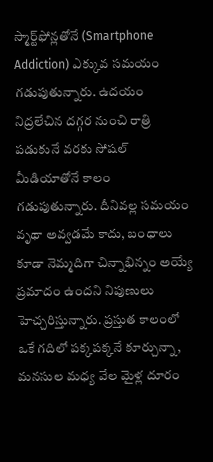స్మార్ట్‌ఫోన్లతోనే (Smartphone Addiction) ఎక్కువ సమయం గడుపుతున్నారు. ఉదయం నిద్రలేచిన దగ్గర నుంచి రాత్రి పడుకునే వరకు సోషల్ మీడియాతోనే కాలం గడుపుతున్నారు. దీనివల్ల సమయం వృథా అవ్వడమే కాదు, బంధాలు కూడా నెమ్మదిగా చిన్నాభిన్నం అయ్యే ప్రమాదం ఉందని నిపుణులు హెచ్చరిస్తున్నారు. ప్రస్తుత కాలంలో ఒకే గదిలో పక్కపక్కనే కూర్చున్నా, మనసుల మధ్య వేల మైళ్ల దూరం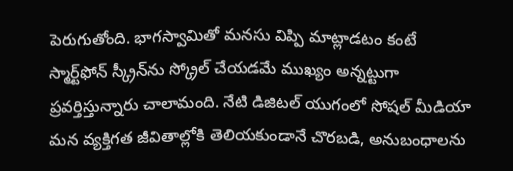పెరుగుతోంది. భాగస్వామితో మనసు విప్పి మాట్లాడటం కంటే స్మార్ట్‌ఫోన్ స్క్రీన్‌ను స్క్రోల్ చేయడమే ముఖ్యం అన్నట్టుగా ప్రవర్తిస్తున్నారు చాలామంది. నేటి డిజిటల్ యుగంలో సోషల్ మీడియా మన వ్యక్తిగత జీవితాల్లోకి తెలియకుండానే చొరబడి, అనుబంధాలను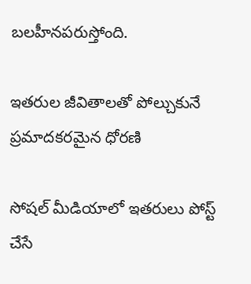బలహీనపరుస్తోంది.

ఇతరుల జీవితాలతో పోల్చుకునే ప్రమాదకరమైన ధోరణి

సోషల్ మీడియాలో ఇతరులు పోస్ట్ చేసే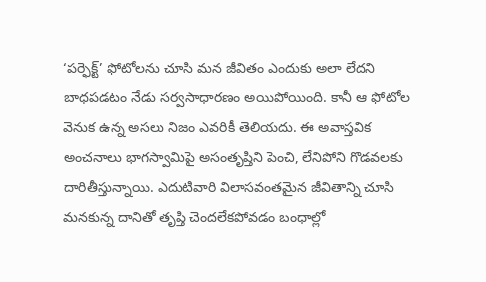‘పర్ఫెక్ట్’ ఫోటోలను చూసి మన జీవితం ఎందుకు అలా లేదని బాధపడటం నేడు సర్వసాధారణం అయిపోయింది. కానీ ఆ ఫోటోల వెనుక ఉన్న అసలు నిజం ఎవరికీ తెలియదు. ఈ అవాస్తవిక అంచనాలు భాగస్వామిపై అసంతృప్తిని పెంచి, లేనిపోని గొడవలకు దారితీస్తున్నాయి. ఎదుటివారి విలాసవంతమైన జీవితాన్ని చూసి మనకున్న దానితో తృప్తి చెందలేకపోవడం బంధాల్లో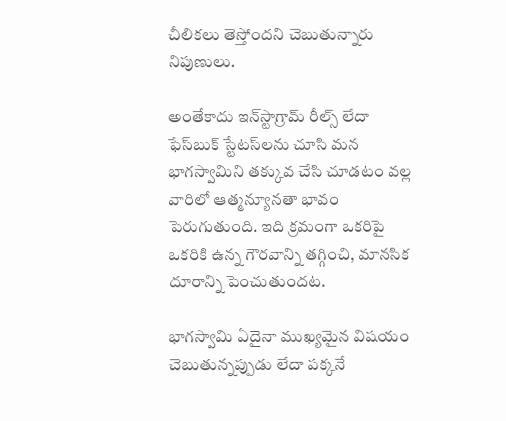చీలికలు తెస్తోందని చెబుతున్నారు నిపుణులు.

అంతేకాదు ఇన్‌స్టాగ్రామ్ రీల్స్ లేదా ఫేస్‌బుక్ స్టేటస్‌లను చూసి మన భాగస్వామిని తక్కువ చేసి చూడటం వల్ల వారిలో ఆత్మన్యూనతా భావం పెరుగుతుంది. ఇది క్రమంగా ఒకరిపై ఒకరికి ఉన్న గౌరవాన్ని తగ్గించి, మానసిక దూరాన్ని పెంచుతుందట.

భాగస్వామి ఏదైనా ముఖ్యమైన విషయం చెబుతున్నప్పుడు లేదా పక్కనే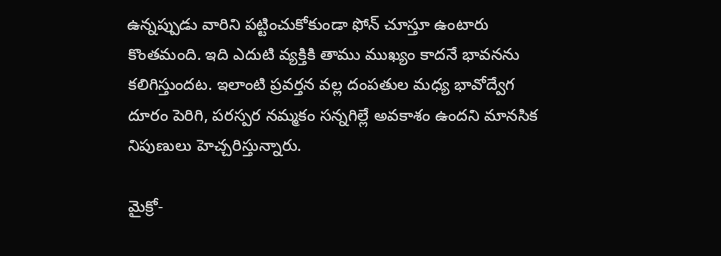ఉన్నప్పుడు వారిని పట్టించుకోకుండా ఫోన్ చూస్తూ ఉంటారు కొంతమంది. ఇది ఎదుటి వ్యక్తికి తాము ముఖ్యం కాదనే భావనను కలిగిస్తుందట. ఇలాంటి ప్రవర్తన వల్ల దంపతుల మధ్య భావోద్వేగ దూరం పెరిగి, పరస్పర నమ్మకం సన్నగిల్లే అవకాశం ఉందని మానసిక నిపుణులు హెచ్చరిస్తున్నారు.

మైక్రో-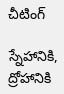చీటింగ్

స్నేహానికి, ద్రోహానికి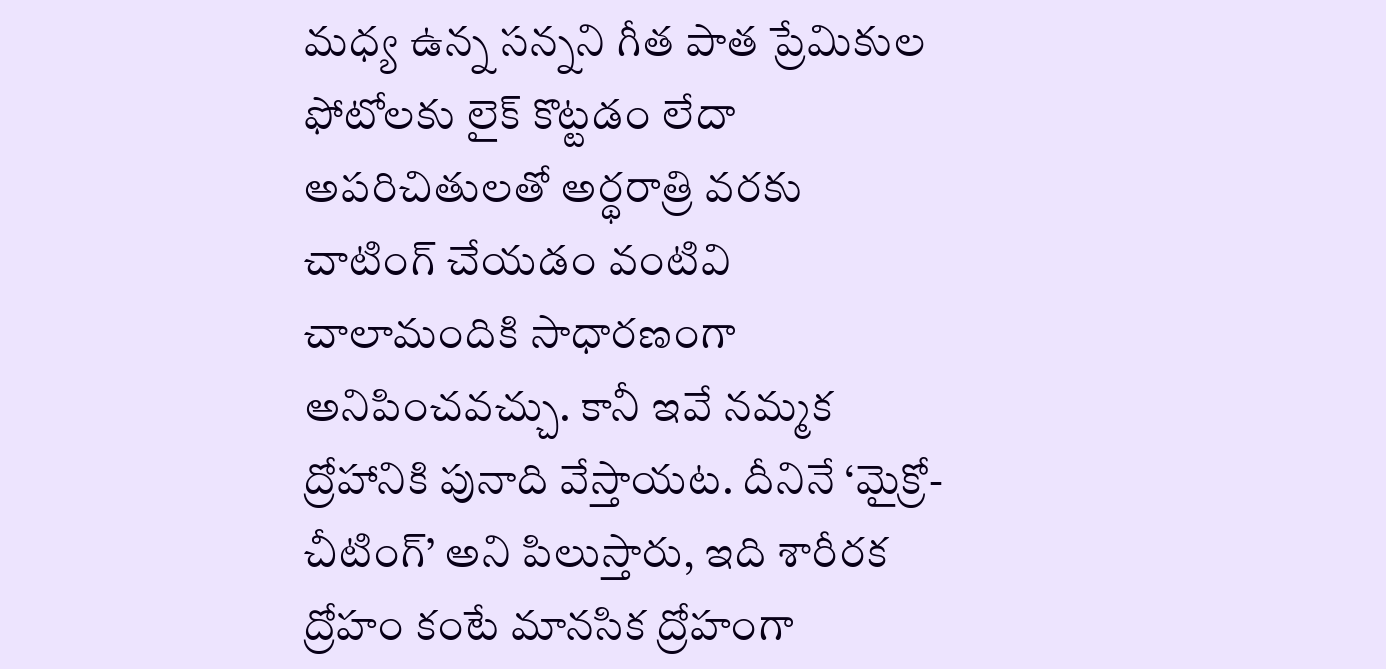మధ్య ఉన్న సన్నని గీత పాత ప్రేమికుల ఫోటోలకు లైక్ కొట్టడం లేదా అపరిచితులతో అర్థరాత్రి వరకు చాటింగ్ చేయడం వంటివి చాలామందికి సాధారణంగా అనిపించవచ్చు. కానీ ఇవే నమ్మక ద్రోహానికి పునాది వేస్తాయట. దీనినే ‘మైక్రో-చీటింగ్’ అని పిలుస్తారు, ఇది శారీరక ద్రోహం కంటే మానసిక ద్రోహంగా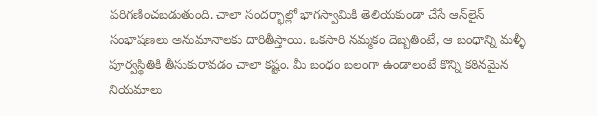పరిగణించబడుతుంది. చాలా సందర్భాల్లో భాగస్వామికి తెలియకుండా చేసే ఆన్‌లైన్ సంభాషణలు అనుమానాలకు దారితీస్తాయి. ఒకసారి నమ్మకం దెబ్బతింటే, ఆ బంధాన్ని మళ్ళీ పూర్వస్థితికి తీసుకురావడం చాలా కష్టం. మీ బంధం బలంగా ఉండాలంటే కొన్ని కఠినమైన నియమాలు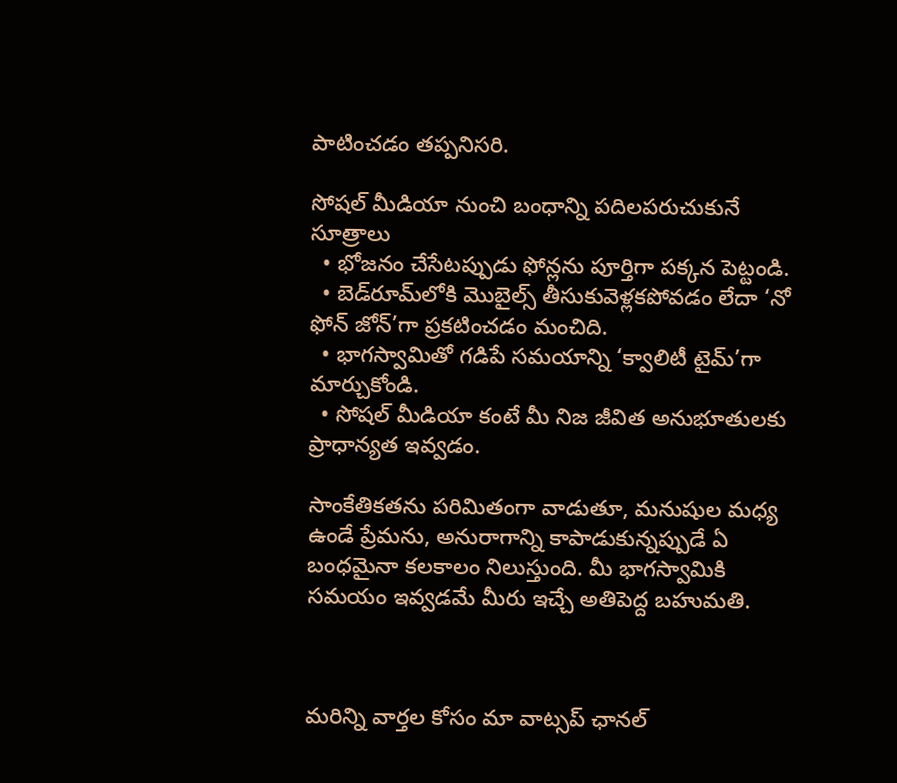పాటించడం తప్పనిసరి.

సోషల్ మీడియా నుంచి బంధాన్ని పదిలపరుచుకునే సూత్రాలు
  • భోజనం చేసేటప్పుడు ఫోన్లను పూర్తిగా పక్కన పెట్టండి.
  • బెడ్‌రూమ్‌లోకి మొబైల్స్ తీసుకువెళ్లకపోవడం లేదా ‘నో ఫోన్ జోన్’గా ప్రకటించడం మంచిది.
  • భాగస్వామితో గడిపే సమయాన్ని ‘క్వాలిటీ టైమ్’గా మార్చుకోండి.
  • సోషల్ మీడియా కంటే మీ నిజ జీవిత అనుభూతులకు ప్రాధాన్యత ఇవ్వడం.

సాంకేతికతను పరిమితంగా వాడుతూ, మనుషుల మధ్య ఉండే ప్రేమను, అనురాగాన్ని కాపాడుకున్నప్పుడే ఏ బంధమైనా కలకాలం నిలుస్తుంది. మీ భాగస్వామికి సమయం ఇవ్వడమే మీరు ఇచ్చే అతిపెద్ద బహుమతి.



మ‌రిన్ని వార్త‌ల కోసం మా వాట్స‌ప్ ఛాన‌ల్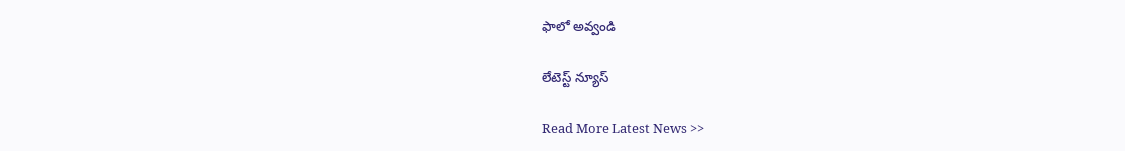ఫాలో అవ్వండి

లేటెస్ట్ న్యూస్‌

Read More Latest News >>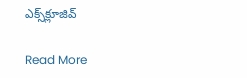ఎక్స్‌క్లూజివ్‌

Read More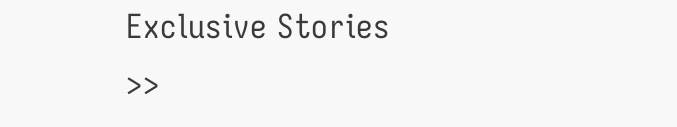Exclusive Stories >>